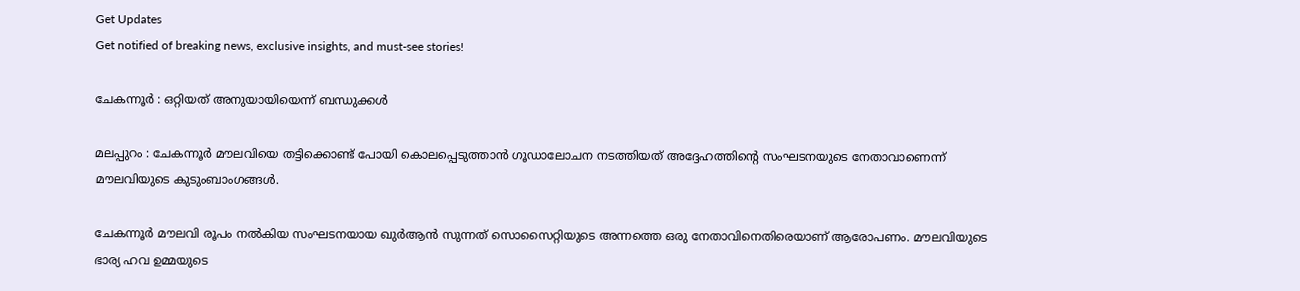Get Updates
Get notified of breaking news, exclusive insights, and must-see stories!

ചേകന്നൂര്‍ : ഒറ്റിയത് അനുയായിയെന്ന് ബന്ധുക്കള്‍

മലപ്പുറം : ചേകന്നൂര്‍ മൗലവിയെ തട്ടിക്കൊണ്ട് പോയി കൊലപ്പെടുത്താന്‍ ഗൂഡാലോചന നടത്തിയത് അദ്ദേഹത്തിന്റെ സംഘടനയുടെ നേതാവാണെന്ന് മൗലവിയുടെ കുടുംബാംഗങ്ങള്‍.

ചേകന്നൂര്‍ മൗലവി രൂപം നല്‍കിയ സംഘടനയായ ഖുര്‍ആന്‍ സുന്നത് സൊസൈറ്റിയുടെ അന്നത്തെ ഒരു നേതാവിനെതിരെയാണ് ആരോപണം. മൗലവിയുടെ ഭാര്യ ഹവ ഉമ്മയുടെ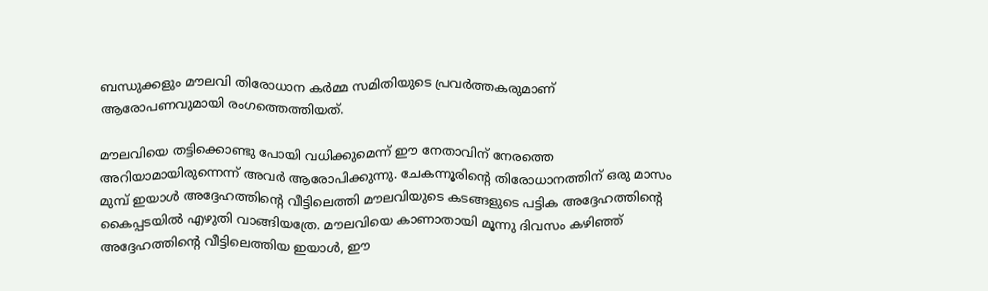ബന്ധുക്കളും മൗലവി തിരോധാന കര്‍മ്മ സമിതിയുടെ പ്രവര്‍ത്തകരുമാണ് ആരോപണവുമായി രംഗത്തെത്തിയത്.

മൗലവിയെ തട്ടിക്കൊണ്ടു പോയി വധിക്കുമെന്ന് ഈ നേതാവിന് നേരത്തെ അറിയാമായിരുന്നെന്ന് അവര്‍ ആരോപിക്കുന്നു. ചേകന്നൂരിന്റെ തിരോധാനത്തിന് ഒരു മാസം മുമ്പ് ഇയാള്‍ അദ്ദേഹത്തിന്റെ വീട്ടിലെത്തി മൗലവിയുടെ കടങ്ങളുടെ പട്ടിക അദ്ദേഹത്തിന്റെ കൈപ്പടയില്‍ എഴുതി വാങ്ങിയത്രേ. മൗലവിയെ കാണാതായി മൂന്നു ദിവസം കഴിഞ്ഞ് അദ്ദേഹത്തിന്റെ വീട്ടിലെത്തിയ ഇയാള്‍, ഈ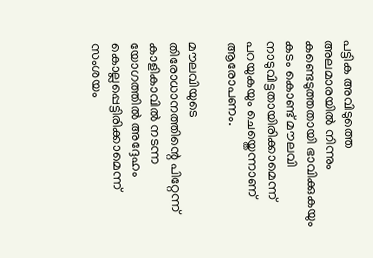പട്ടിക അവിടുത്തെ അലമാരയില്‍ നിന്നും കണ്ടെടുത്തതായി ഭാവിക്കുകയും കടം കൊണ്ട് മൗലവി നാടുവിട്ടതായിരിക്കാമെന്ന് പറയുകയും ചെയ്തെന്നാണ് ആരോപണം.

മൗലവിയുടെ തിരോധാനത്തിന്റെ പിറ്റേന്ന് കാളികാവില്‍ നടന്ന യോഗത്തില്‍ അദ്ദേഹം കൊല്ലപ്പെട്ടിരിക്കാമെന്ന് സംശയം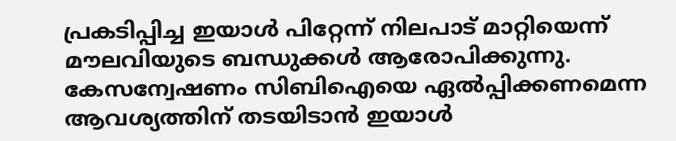പ്രകടിപ്പിച്ച ഇയാള്‍ പിറ്റേന്ന് നിലപാട് മാറ്റിയെന്ന് മൗലവിയുടെ ബന്ധുക്കള്‍ ആരോപിക്കുന്നു. കേസന്വേഷണം സിബിഐയെ ഏല്‍പ്പിക്കണമെന്ന ആവശ്യത്തിന് തടയിടാന്‍ ഇയാള്‍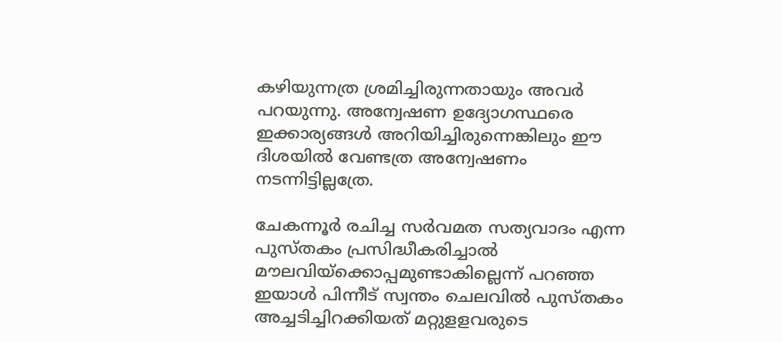കഴിയുന്നത്ര ശ്രമിച്ചിരുന്നതായും അവര്‍ പറയുന്നു. അന്വേഷണ ഉദ്യോഗസ്ഥരെ ഇക്കാര്യങ്ങള്‍ അറിയിച്ചിരുന്നെങ്കിലും ഈ ദിശയില്‍ വേണ്ടത്ര അന്വേഷണം നടന്നിട്ടില്ലത്രേ.

ചേകന്നൂര്‍ രചിച്ച സര്‍വമത സത്യവാദം എന്ന പുസ്തകം പ്രസിദ്ധീകരിച്ചാല്‍ മൗലവിയ്ക്കൊപ്പമുണ്ടാകില്ലെന്ന് പറഞ്ഞ ഇയാള്‍ പിന്നീട് സ്വന്തം ചെലവില്‍ പുസ്തകം അച്ചടിച്ചിറക്കിയത് മറ്റുളളവരുടെ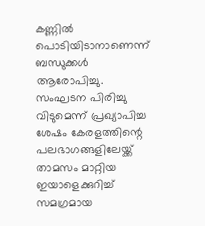കണ്ണില്‍ പൊടിയിടാനാണെന്ന് ബന്ധുക്കള്‍ ആരോപിച്ചു. സംഘടന പിരിച്ചു വിടുമെന്ന് പ്രഖ്യാപിച്ച ശേഷം കേരളത്തിന്റെ പലഭാഗങ്ങളിലേയ്ക്ക് താമസം മാറ്റിയ ഇയാളെക്കുറിച്ച് സമഗ്രമായ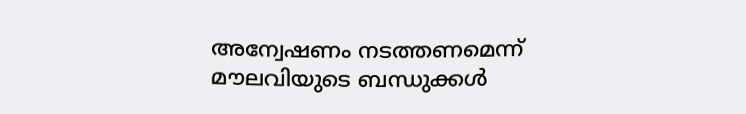അന്വേഷണം നടത്തണമെന്ന് മൗലവിയുടെ ബന്ധുക്കള്‍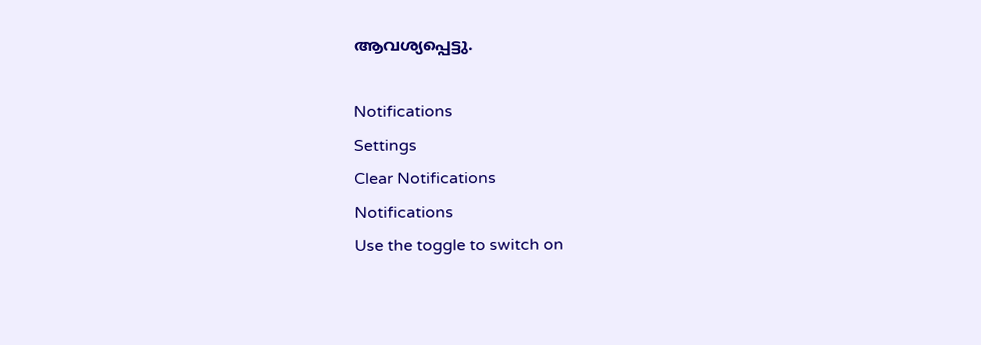ആവശ്യപ്പെട്ടു.

Notifications
Settings
Clear Notifications
Notifications
Use the toggle to switch on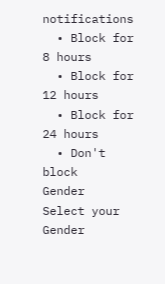notifications
  • Block for 8 hours
  • Block for 12 hours
  • Block for 24 hours
  • Don't block
Gender
Select your Gender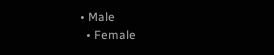• Male
  • Female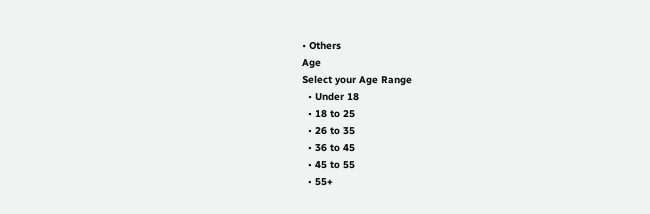• Others
Age
Select your Age Range
  • Under 18
  • 18 to 25
  • 26 to 35
  • 36 to 45
  • 45 to 55
  • 55+